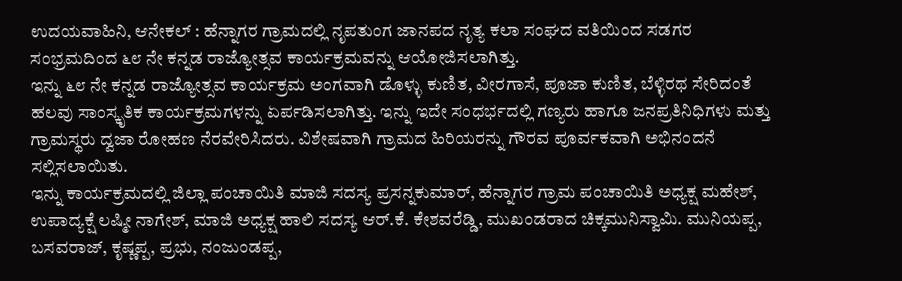ಉದಯವಾಹಿನಿ, ಆನೇಕಲ್ : ಹೆನ್ನಾಗರ ಗ್ರಾಮದಲ್ಲಿ ನೃಪತುಂಗ ಜಾನಪದ ನೃತ್ಯ ಕಲಾ ಸಂಘದ ವತಿಯಿಂದ ಸಡಗರ ಸಂಭ್ರಮದಿಂದ ೬೮ ನೇ ಕನ್ನಡ ರಾಜ್ಯೋತ್ಸವ ಕಾರ್ಯಕ್ರಮವನ್ನು ಆಯೋಜಿಸಲಾಗಿತ್ತು.
ಇನ್ನು ೬೮ ನೇ ಕನ್ನಡ ರಾಜ್ಯೋತ್ಸವ ಕಾರ್ಯಕ್ರಮ ಅಂಗವಾಗಿ ಡೊಳ್ಳು ಕುಣಿತ, ವೀರಗಾಸೆ, ಪೂಜಾ ಕುಣಿತ, ಬೆಳ್ಳಿರಥ ಸೇರಿದಂತೆ ಹಲವು ಸಾಂಸ್ಕೃತಿಕ ಕಾರ್ಯಕ್ರಮಗಳನ್ನು ಏರ್ಪಡಿಸಲಾಗಿತ್ತು. ಇನ್ನು ಇದೇ ಸಂಧರ್ಭದಲ್ಲಿ ಗಣ್ಯರು ಹಾಗೂ ಜನಪ್ರತಿನಿಧಿಗಳು ಮತ್ತು ಗ್ರಾಮಸ್ಥರು ದ್ವಜಾ ರೋಹಣ ನೆರವೇರಿಸಿದರು. ವಿಶೇಷವಾಗಿ ಗ್ರಾಮದ ಹಿರಿಯರನ್ನು ಗೌರವ ಪೂರ್ವಕವಾಗಿ ಅಭಿನಂದನೆ ಸಲ್ಲಿಸಲಾಯಿತು.
ಇನ್ನು ಕಾರ್ಯಕ್ರಮದಲ್ಲಿ ಜಿಲ್ಲಾ ಪಂಚಾಯಿತಿ ಮಾಜಿ ಸದಸ್ಯ ಪ್ರಸನ್ನಕುಮಾರ್, ಹೆನ್ನಾಗರ ಗ್ರಾಮ ಪಂಚಾಯಿತಿ ಅಧ್ಯಕ್ಷ ಮಹೇಶ್, ಉಪಾದ್ಯಕ್ಷೆ ಲಷ್ಮೀ ನಾಗೇಶ್, ಮಾಜಿ ಅಧ್ಯಕ್ಷ ಹಾಲಿ ಸದಸ್ಯ ಆರ್.ಕೆ. ಕೇಶವರೆಡ್ಡಿ, ಮುಖಂಡರಾದ ಚಿಕ್ಕಮುನಿಸ್ವಾಮಿ. ಮುನಿಯಪ್ಪ, ಬಸವರಾಜ್, ಕೃಷ್ಣಪ್ಪ, ಪ್ರಭು, ನಂಜುಂಡಪ್ಪ,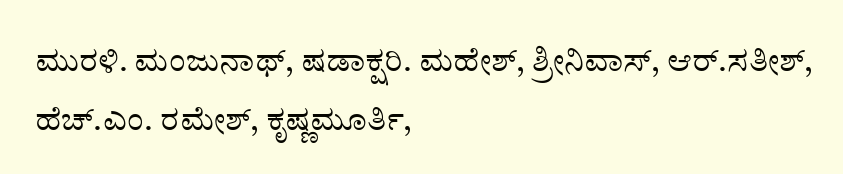ಮುರಳಿ. ಮಂಜುನಾಥ್, ಷಡಾಕ್ಷರಿ. ಮಹೇಶ್, ಶ್ರೀನಿವಾಸ್, ಆರ್.ಸತೀಶ್, ಹೆಚ್.ಎಂ. ರಮೇಶ್, ಕೃಷ್ಣಮೂರ್ತಿ,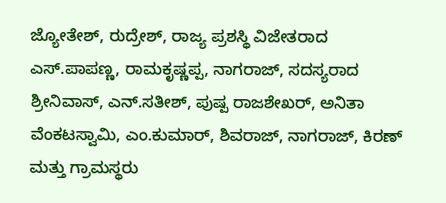ಜ್ಯೋತೇಶ್, ರುದ್ರೇಶ್, ರಾಜ್ಯ ಪ್ರಶಸ್ಥಿ ವಿಜೇತರಾದ ಎಸ್.ಪಾಪಣ್ಣ, ರಾಮಕೃಷ್ಣಪ್ಪ, ನಾಗರಾಜ್, ಸದಸ್ಯರಾದ ಶ್ರೀನಿವಾಸ್, ಎನ್.ಸತೀಶ್, ಪುಷ್ಪ ರಾಜಶೇಖರ್, ಅನಿತಾ ವೆಂಕಟಸ್ವಾಮಿ, ಎಂ.ಕುಮಾರ್, ಶಿವರಾಜ್, ನಾಗರಾಜ್, ಕಿರಣ್ ಮತ್ತು ಗ್ರಾಮಸ್ಥರು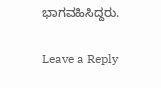ಭಾಗವಹಿಸಿದ್ದರು.

Leave a Reply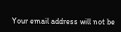Your email address will not be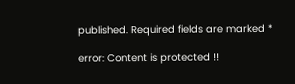published. Required fields are marked *

error: Content is protected !!